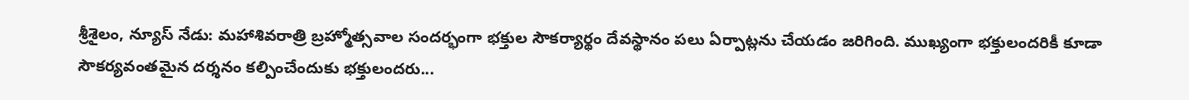శ్రీశైలం, న్యూస్ నేడు: మహాశివరాత్రి బ్రహ్మోత్సవాల సందర్భంగా భక్తుల సౌకర్యార్థం దేవస్థానం పలు ఏర్పాట్లను చేయడం జరిగింది. ముఖ్యంగా భక్తులందరికీ కూడా సౌకర్యవంతమైన దర్శనం కల్పించేందుకు భక్తులందరు...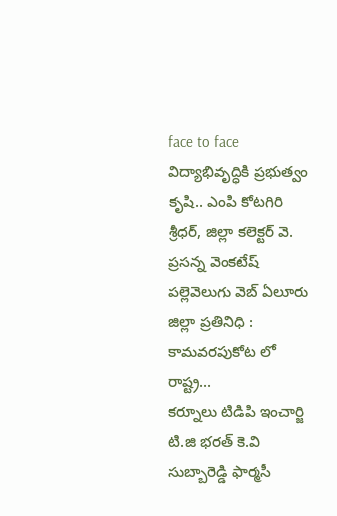face to face
విద్యాభివృద్ధికి ప్రభుత్వం కృషి.. ఎంపి కోటగిరి శ్రీధర్, జిల్లా కలెక్టర్ వె. ప్రసన్న వెంకటేష్ పల్లెవెలుగు వెబ్ ఏలూరు జిల్లా ప్రతినిధి : కామవరపుకోట లో రాష్ట్ర...
కర్నూలు టిడిపి ఇంచార్జి టి.జి భరత్ కె.వి సుబ్బారెడ్డి ఫార్మసీ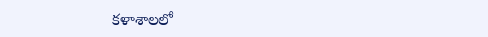కళాశాలలో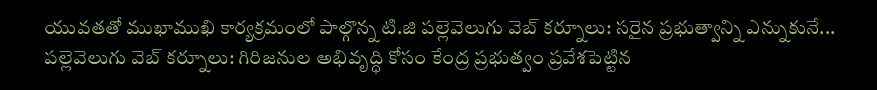యువతతో ముఖాముఖి కార్యక్రమంలో పాల్గొన్న టి.జి పల్లెవెలుగు వెబ్ కర్నూలు: సరైన ప్రభుత్వాన్ని ఎన్నుకునే...
పల్లెవెలుగు వెబ్ కర్నూలు: గిరిజనుల అభివృద్ధి కోసం కేంద్ర ప్రభుత్వం ప్రవేశపెట్టిన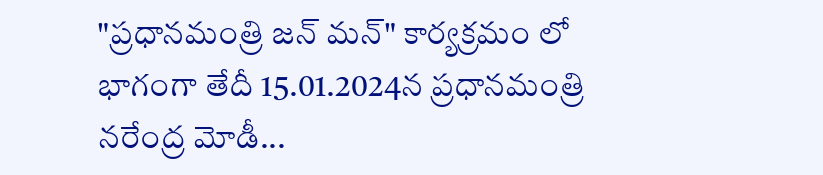"ప్రధానమంత్రి జన్ మన్" కార్యక్రమం లో భాగంగా తేదీ 15.01.2024న ప్రధానమంత్రి నరేంద్ర మోడీ...